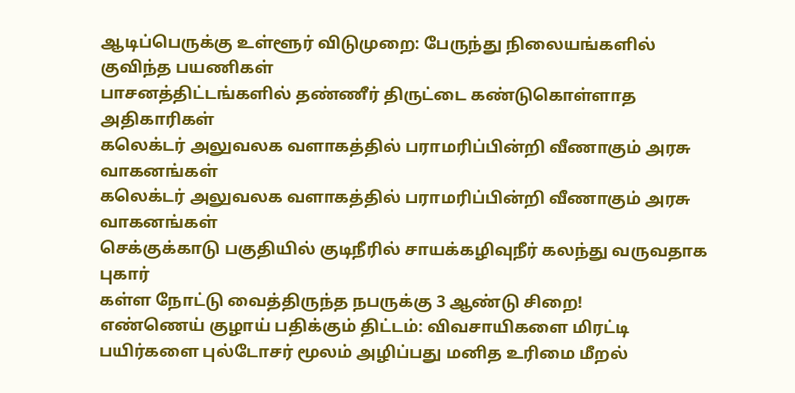ஆடிப்பெருக்கு உள்ளூர் விடுமுறை: பேருந்து நிலையங்களில் குவிந்த பயணிகள்
பாசனத்திட்டங்களில் தண்ணீர் திருட்டை கண்டுகொள்ளாத அதிகாரிகள்
கலெக்டர் அலுவலக வளாகத்தில் பராமரிப்பின்றி வீணாகும் அரசு வாகனங்கள்
கலெக்டர் அலுவலக வளாகத்தில் பராமரிப்பின்றி வீணாகும் அரசு வாகனங்கள்
செக்குக்காடு பகுதியில் குடிநீரில் சாயக்கழிவுநீர் கலந்து வருவதாக புகார்
கள்ள நோட்டு வைத்திருந்த நபருக்கு 3 ஆண்டு சிறை!
எண்ணெய் குழாய் பதிக்கும் திட்டம்: விவசாயிகளை மிரட்டி பயிர்களை புல்டோசர் மூலம் அழிப்பது மனித உரிமை மீறல்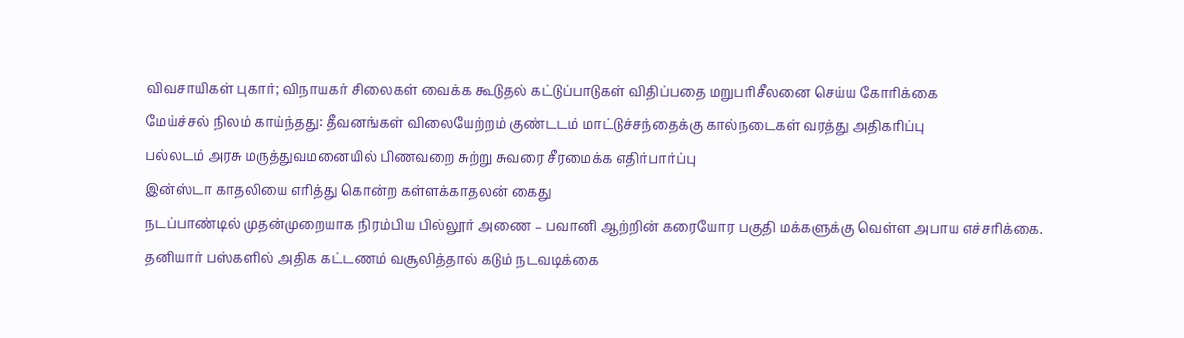விவசாயிகள் புகார்; விநாயகர் சிலைகள் வைக்க கூடுதல் கட்டுப்பாடுகள் விதிப்பதை மறுபரிசீலனை செய்ய கோரிக்கை
மேய்ச்சல் நிலம் காய்ந்தது: தீவனங்கள் விலையேற்றம் குண்டடம் மாட்டுச்சந்தைக்கு கால்நடைகள் வரத்து அதிகரிப்பு
பல்லடம் அரசு மருத்துவமனையில் பிணவறை சுற்று சுவரை சீரமைக்க எதிர்பார்ப்பு
இன்ஸ்டா காதலியை எரித்து கொன்ற கள்ளக்காதலன் கைது
நடப்பாண்டில் முதன்முறையாக நிரம்பிய பில்லூர் அணை – பவானி ஆற்றின் கரையோர பகுதி மக்களுக்கு வெள்ள அபாய எச்சரிக்கை.
தனியார் பஸ்களில் அதிக கட்டணம் வசூலித்தால் கடும் நடவடிக்கை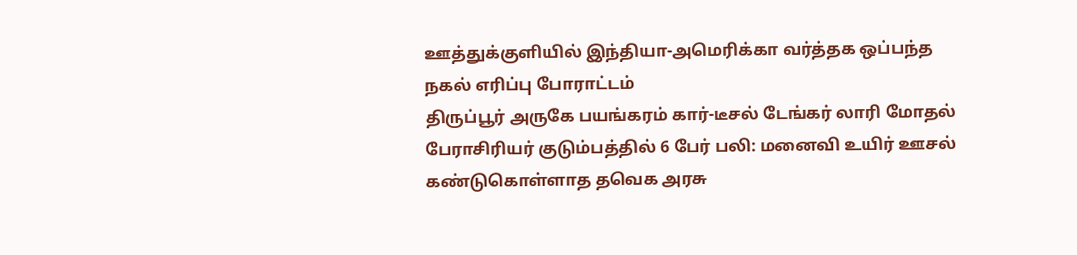ஊத்துக்குளியில் இந்தியா-அமெரிக்கா வர்த்தக ஒப்பந்த நகல் எரிப்பு போராட்டம்
திருப்பூர் அருகே பயங்கரம் கார்-டீசல் டேங்கர் லாரி மோதல் பேராசிரியர் குடும்பத்தில் 6 பேர் பலி: மனைவி உயிர் ஊசல்
கண்டுகொள்ளாத தவெக அரசு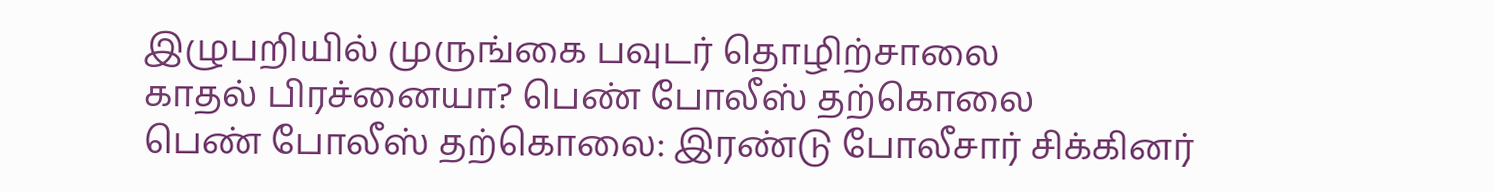இழுபறியில் முருங்கை பவுடர் தொழிற்சாலை
காதல் பிரச்னையா? பெண் போலீஸ் தற்கொலை
பெண் போலீஸ் தற்கொலை: இரண்டு போலீசார் சிக்கினர்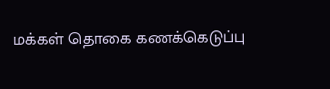மக்கள் தொகை கணக்கெடுப்பு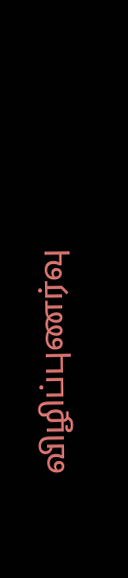விழிப்புணர்வு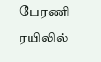பேரணி
ரயிலில்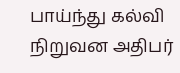பாய்ந்து கல்வி நிறுவன அதிபர்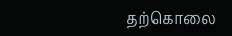தற்கொலை